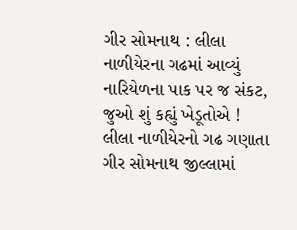ગીર સોમનાથ : લીલા નાળીયેરના ગઢમાં આવ્યું નારિયેળના પાક પર જ સંકટ, જુઓ શું કહ્યું ખેડૂતોએ !
લીલા નાળીયેરનો ગઢ ગણાતા ગીર સોમનાથ જીલ્લામાં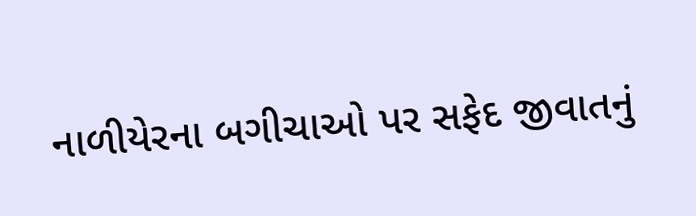નાળીયેરના બગીચાઓ પર સફેદ જીવાતનું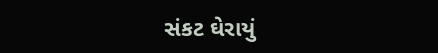સંકટ ઘેરાયું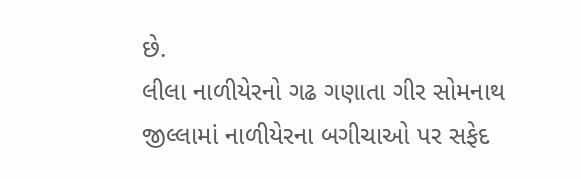છે.
લીલા નાળીયેરનો ગઢ ગણાતા ગીર સોમનાથ જીલ્લામાં નાળીયેરના બગીચાઓ પર સફેદ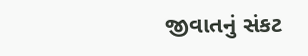જીવાતનું સંકટ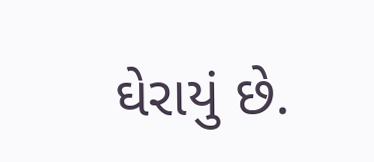ઘેરાયું છે.